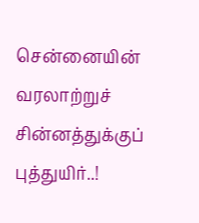சென்னையின் வரலாற்றுச் சின்னத்துக்குப் புத்துயிர்..!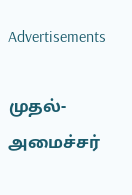Advertisements

முதல்-அமைச்சர்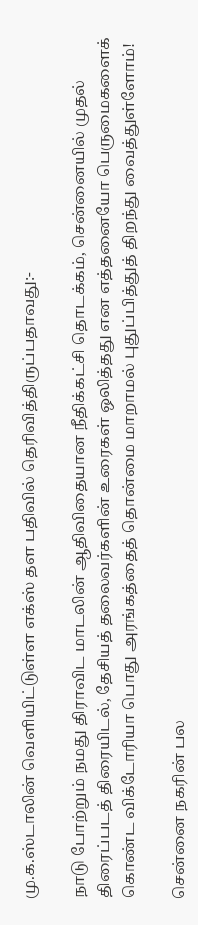மு.க.ஸ்டாலின் வெளியிட்டுள்ள எக்ஸ் தள பதிவில் தெரிவித்திருப்பதாவது:-

நாடு போற்றும் நமது திராவிட மாடலின் ஆதிவிதையான நீதிக்கட்சி தொடக்கம், சென்னையில் முதல் திரைப்படத் திரையிடல், தேசியத் தலைவர்களின் உரைகள் ஒலித்தது என எத்தனையோ பெருமைகளைக் கொண்ட விக்டோரியா பொது அரங்கத்தைத் தொன்மை மாறாமல் புதுப்பித்துத் திறந்து வைத்துள்ளோம்!

சென்னை நகரின் பல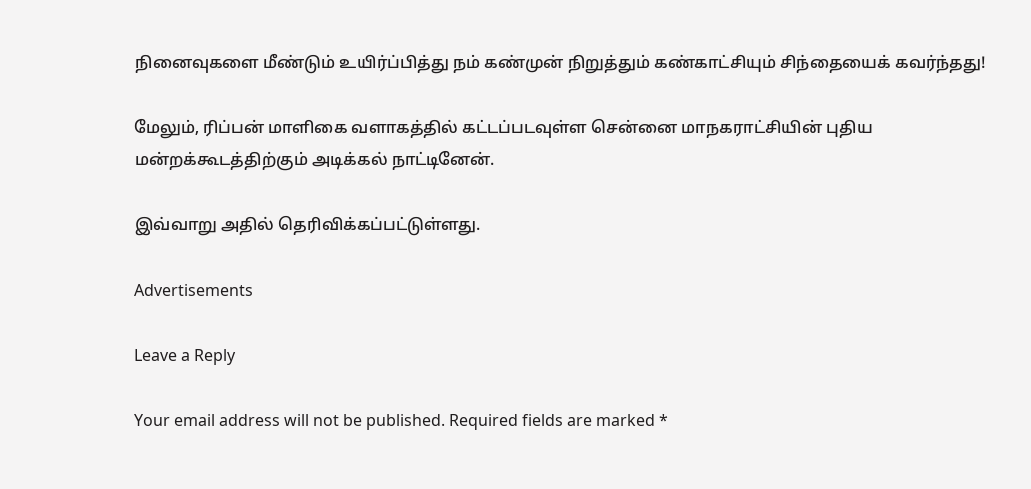நினைவுகளை மீண்டும் உயிர்ப்பித்து நம் கண்முன் நிறுத்தும் கண்காட்சியும் சிந்தையைக் கவர்ந்தது!

மேலும், ரிப்பன் மாளிகை வளாகத்தில் கட்டப்படவுள்ள சென்னை மாநகராட்சியின் புதிய மன்றக்கூடத்திற்கும் அடிக்கல் நாட்டினேன்.

இவ்வாறு அதில் தெரிவிக்கப்பட்டுள்ளது.

Advertisements

Leave a Reply

Your email address will not be published. Required fields are marked *